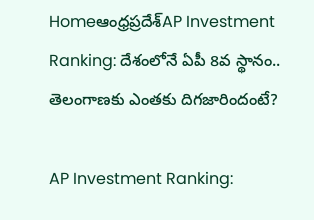Homeఆంధ్రప్రదేశ్‌AP Investment Ranking: దేశంలోనే ఏపీ 8వ స్థానం.. తెలంగాణకు ఎంతకు దిగజారిందంటే?

AP Investment Ranking: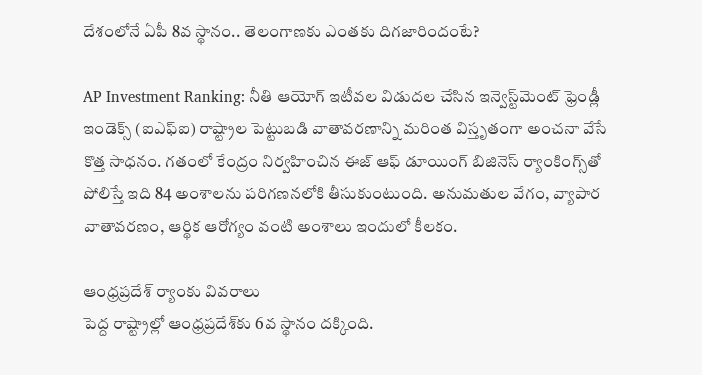దేశంలోనే ఏపీ 8వ స్థానం.. తెలంగాణకు ఎంతకు దిగజారిందంటే?

AP Investment Ranking: నీతి ఆయోగ్‌ ఇటీవల విడుదల చేసిన ఇన్వెస్ట్‌మెంట్‌ ఫ్రెండ్లీ ఇండెక్స్‌ (ఐఎఫ్‌ఐ) రాష్ట్రాల పెట్టుబడి వాతావరణాన్ని మరింత విస్తృతంగా అంచనా వేసే కొత్త సాధనం. గతంలో కేంద్రం నిర్వహించిన ఈజ్‌ ఆఫ్‌ డూయింగ్‌ బిజినెస్‌ ర్యాంకింగ్స్‌తో పోలిస్తే ఇది 84 అంశాలను పరిగణనలోకి తీసుకుంటుంది. అనుమతుల వేగం, వ్యాపార వాతావరణం, ఆర్థిక ఆరోగ్యం వంటి అంశాలు ఇందులో కీలకం.

ఆంధ్రప్రదేశ్‌ ర్యాంకు వివరాలు
పెద్ద రాష్ట్రాల్లో ఆంధ్రప్రదేశ్‌కు 6వ స్థానం దక్కింది.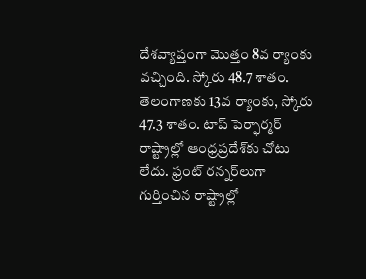దేశవ్యాప్తంగా మొత్తం 8వ ర్యాంకు వచ్చింది. స్కోరు 48.7 శాతం. తెలంగాణకు 13వ ర్యాంకు, స్కోరు 47.3 శాతం. టాప్‌ పెర్ఫార్మర్‌ రాష్ట్రాల్లో ఆంధ్రప్రదేశ్‌కు చోటు లేదు. ఫ్రంట్‌ రన్నర్‌లుగా గుర్తించిన రాష్ట్రాల్లో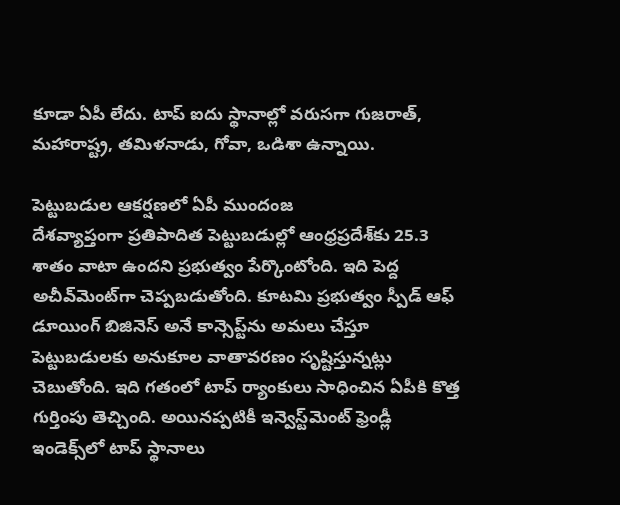కూడా ఏపీ లేదు. టాప్‌ ఐదు స్థానాల్లో వరుసగా గుజరాత్, మహారాష్ట్ర, తమిళనాడు, గోవా, ఒడిశా ఉన్నాయి.

పెట్టుబడుల ఆకర్షణలో ఏపీ ముందంజ
దేశవ్యాప్తంగా ప్రతిపాదిత పెట్టుబడుల్లో ఆంధ్రప్రదేశ్‌కు 25.3 శాతం వాటా ఉందని ప్రభుత్వం పేర్కొంటోంది. ఇది పెద్ద అచీవ్‌మెంట్‌గా చెప్పబడుతోంది. కూటమి ప్రభుత్వం స్పీడ్‌ ఆఫ్‌ డూయింగ్‌ బిజినెస్‌ అనే కాన్సెప్ట్‌ను అమలు చేస్తూ పెట్టుబడులకు అనుకూల వాతావరణం సృష్టిస్తున్నట్లు చెబుతోంది. ఇది గతంలో టాప్‌ ర్యాంకులు సాధించిన ఏపీకి కొత్త గుర్తింపు తెచ్చింది. అయినప్పటికీ ఇన్వెస్ట్‌మెంట్‌ ఫ్రెండ్లీ ఇండెక్స్‌లో టాప్‌ స్థానాలు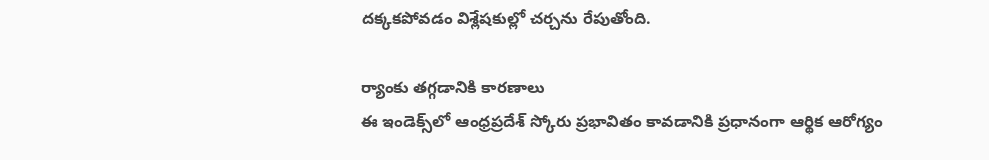దక్కకపోవడం విశ్లేషకుల్లో చర్చను రేపుతోంది.

ర్యాంకు తగ్గడానికి కారణాలు
ఈ ఇండెక్స్‌లో ఆంధ్రప్రదేశ్‌ స్కోరు ప్రభావితం కావడానికి ప్రధానంగా ఆర్థిక ఆరోగ్యం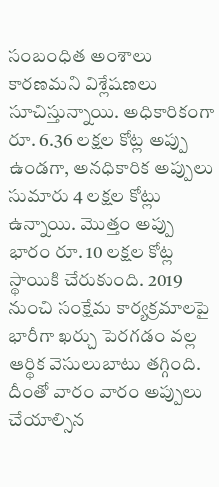సంబంధిత అంశాలు కారణమని విశ్లేషణలు సూచిస్తున్నాయి. అధికారికంగా రూ. 6.36 లక్షల కోట్ల అప్పు ఉండగా, అనధికారిక అప్పులు సుమారు 4 లక్షల కోట్లు ఉన్నాయి. మొత్తం అప్పు భారం రూ. 10 లక్షల కోట్ల స్థాయికి చేరుకుంది. 2019 నుంచి సంక్షేమ కార్యక్రమాలపై భారీగా ఖర్చు పెరగడం వల్ల ఆర్థిక వెసులుబాటు తగ్గింది. దీంతో వారం వారం అప్పులు చేయాల్సిన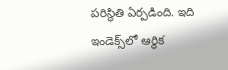పరిస్థితి ఏర్పడింది. ఇది ఇండెక్స్‌లో ఆర్థిక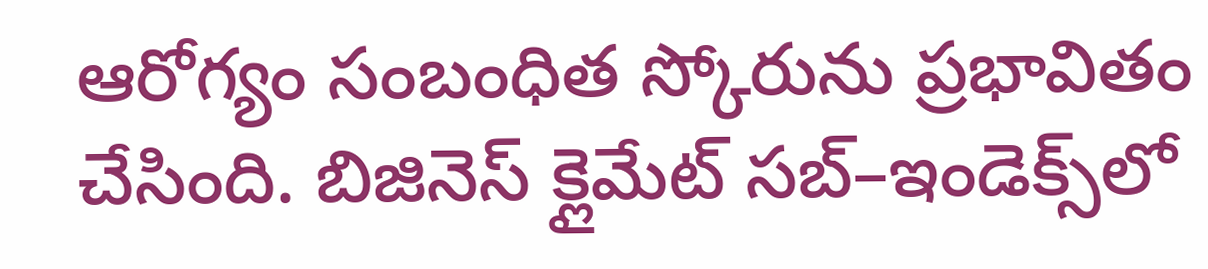ఆరోగ్యం సంబంధిత స్కోరును ప్రభావితం చేసింది. బిజినెస్‌ క్లైమేట్‌ సబ్‌–ఇండెక్స్‌లో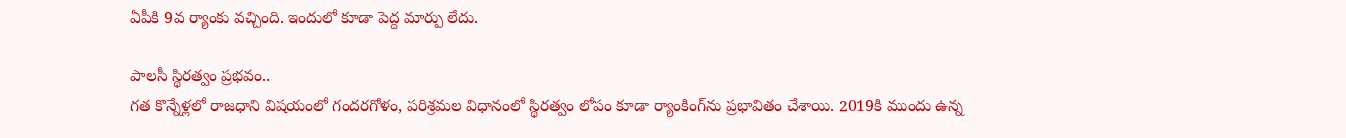ఏపీకి 9వ ర్యాంకు వచ్చింది. ఇందులో కూడా పెద్ద మార్పు లేదు.

పాలసీ స్థిరత్వం ప్రభవం..
గత కొన్నేళ్లలో రాజధాని విషయంలో గందరగోళం, పరిశ్రమల విధానంలో స్థిరత్వం లోపం కూడా ర్యాంకింగ్‌ను ప్రభావితం చేశాయి. 2019కి ముందు ఉన్న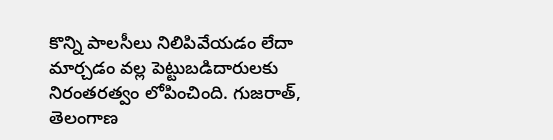కొన్ని పాలసీలు నిలిపివేయడం లేదా మార్చడం వల్ల పెట్టుబడిదారులకు నిరంతరత్వం లోపించింది. గుజరాత్, తెలంగాణ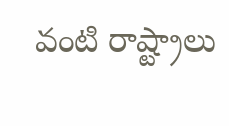వంటి రాష్ట్రాలు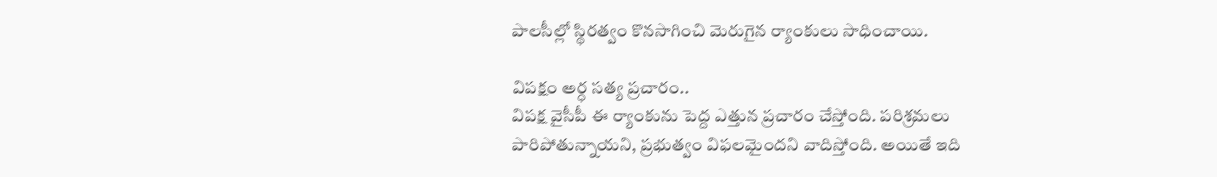పాలసీల్లో స్థిరత్వం కొనసాగించి మెరుగైన ర్యాంకులు సాధించాయి.

విపక్షం అర్ధ సత్య ప్రచారం..
విపక్ష వైసీపీ ఈ ర్యాంకును పెద్ద ఎత్తున ప్రచారం చేస్తోంది. పరిశ్రమలు పారిపోతున్నాయని, ప్రభుత్వం విఫలమైందని వాదిస్తోంది. అయితే ఇది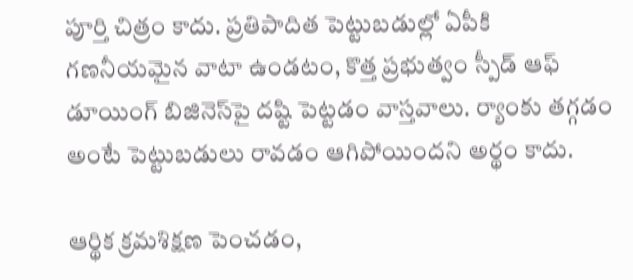పూర్తి చిత్రం కాదు. ప్రతిపాదిత పెట్టుబడుల్లో ఏపీకి గణనీయమైన వాటా ఉండటం, కొత్త ప్రభుత్వం స్పీడ్‌ ఆఫ్‌ డూయింగ్‌ బిజినెస్‌పై దష్టి పెట్టడం వాస్తవాలు. ర్యాంకు తగ్గడం అంటే పెట్టుబడులు రావడం ఆగిపోయిందని అర్థం కాదు.

ఆర్థిక క్రమశిక్షణ పెంచడం,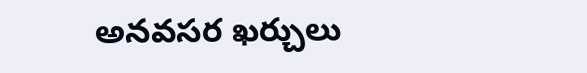అనవసర ఖర్చులు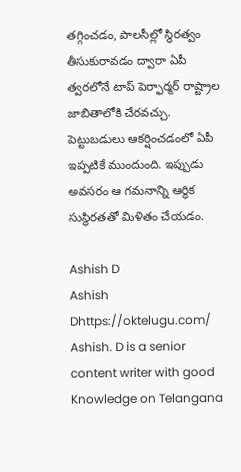తగ్గించడం, పాలసీల్లో స్థిరత్వం తీసుకురావడం ద్వారా ఏపీ త్వరలోనే టాప్‌ పెర్ఫార్మర్‌ రాష్ట్రాల జాబితాలోకి చేరవచ్చు. పెట్టుబడులు ఆకర్షించడంలో ఏపీ ఇప్పటికే ముందుంది. ఇప్పుడు అవసరం ఆ గమనాన్ని ఆర్థిక సుస్థిరతతో మిళితం చేయడం.

Ashish D
Ashish Dhttps://oktelugu.com/
Ashish. D is a senior content writer with good Knowledge on Telangana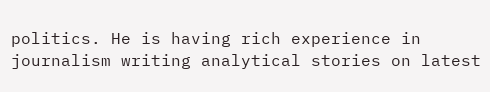politics. He is having rich experience in journalism writing analytical stories on latest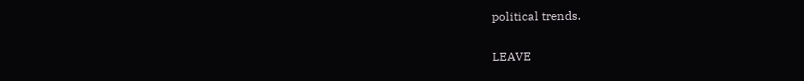political trends.

LEAVE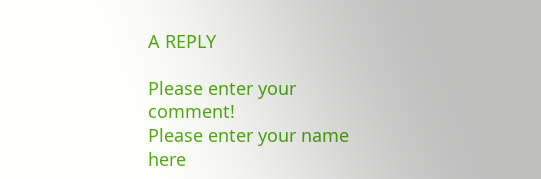A REPLY

Please enter your comment!
Please enter your name here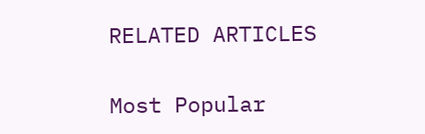RELATED ARTICLES

Most Popular